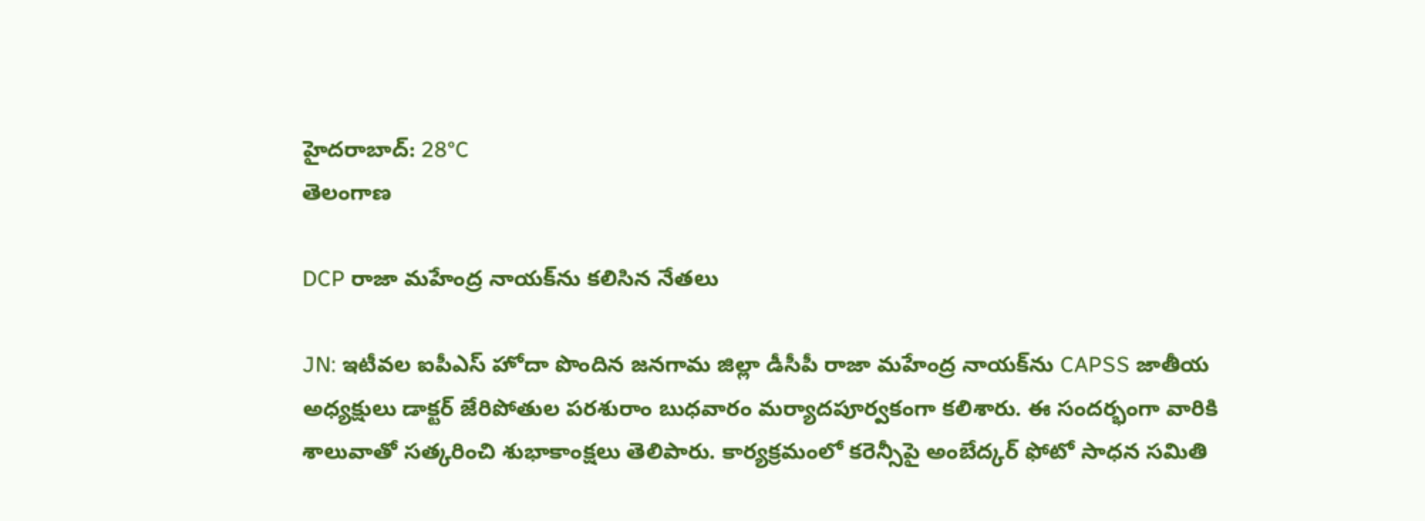హైదరాబాద్: 28°C
తెలంగాణ

DCP రాజా మహేంద్ర నాయక్‌‌‌ను కలిసిన నేతలు

JN: ఇటీవల ఐపీఎస్ హోదా పొందిన జనగామ జిల్లా డీసీపీ రాజా మహేంద్ర నాయక్‌ను CAPSS జాతీయ అధ్యక్షులు డాక్టర్ జేరిపోతుల పరశురాం బుధవారం మర్యాదపూర్వకంగా కలిశారు. ఈ సందర్భంగా వారికి శాలువాతో సత్కరించి శుభాకాంక్షలు తెలిపారు. కార్యక్రమంలో కరెన్సీ‌పై అంబేద్కర్ ఫోటో సాధన సమితి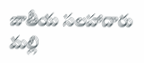జాతీయ సలహాదారు మల్లి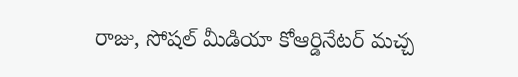రాజు, సోషల్ మీడియా కోఆర్డినేటర్ మచ్చ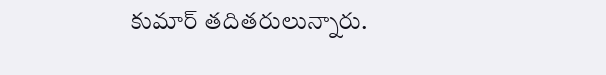కుమార్ తదితరులున్నారు.